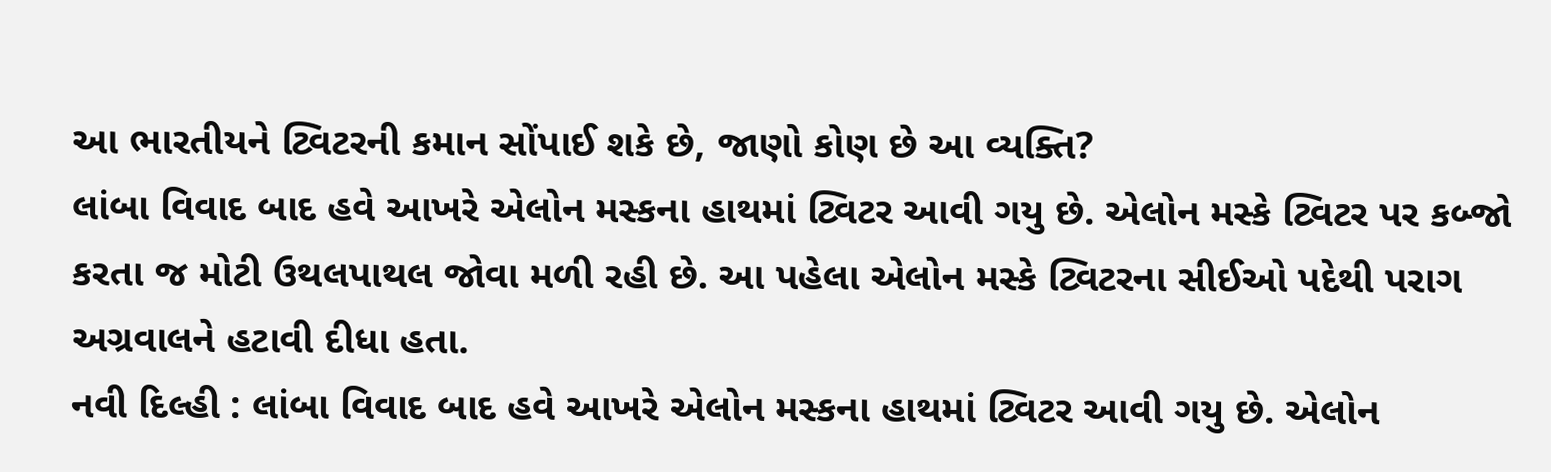આ ભારતીયને ટ્વિટરની કમાન સોંપાઈ શકે છે, જાણો કોણ છે આ વ્યક્તિ?
લાંબા વિવાદ બાદ હવે આખરે એલોન મસ્કના હાથમાં ટ્વિટર આવી ગયુ છે. એલોન મસ્કે ટ્વિટર પર કબ્જો કરતા જ મોટી ઉથલપાથલ જોવા મળી રહી છે. આ પહેલા એલોન મસ્કે ટ્વિટરના સીઈઓ પદેથી પરાગ અગ્રવાલને હટાવી દીધા હતા.
નવી દિલ્હી : લાંબા વિવાદ બાદ હવે આખરે એલોન મસ્કના હાથમાં ટ્વિટર આવી ગયુ છે. એલોન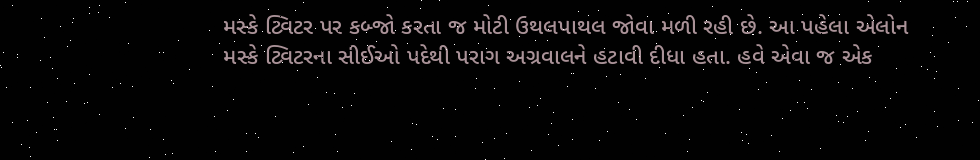મસ્કે ટ્વિટર પર કબ્જો કરતા જ મોટી ઉથલપાથલ જોવા મળી રહી છે. આ પહેલા એલોન મસ્કે ટ્વિટરના સીઈઓ પદેથી પરાગ અગ્રવાલને હટાવી દીધા હતા. હવે એવા જ એક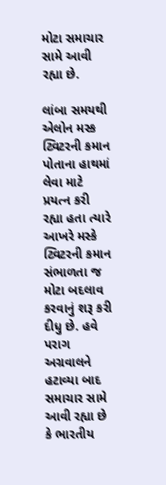મોટા સમાચાર સામે આવી રહ્યા છે.

લાંબા સમયથી એલોન મસ્ક ટ્વિટરની કમાન પોતાના હાથમાં લેવા માટે પ્રયત્ન કરી રહ્યા હતા ત્યારે આખરે મસ્કે ટ્વિટરની કમાન સંભાળતા જ મોટા બદલાવ કરવાનું શરૂ કરી દીધુ છે. હવે પરાગ અગ્રવાલને હટાવ્યા બાદ સમાચાર સામે આવી રહ્યા છે કે ભારતીય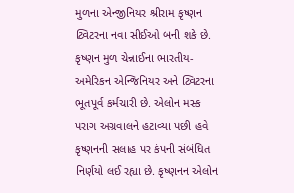મુળના એન્જીનિયર શ્રીરામ કૃષ્ણન ટ્વિટરના નવા સીઈઓ બની શકે છે.
કૃષ્ણન મુળ ચેન્નાઈના ભારતીય-અમેરિકન એન્જિનિયર અને ટ્વિટરના ભૂતપૂર્વ કર્મચારી છે. એલોન મસ્ક પરાગ અગ્રવાલને હટાવ્યા પછી હવે કૃષ્ણનની સલાહ પર કંપની સંબંધિત નિર્ણયો લઈ રહ્યા છે. કૃષ્ણનન એલોન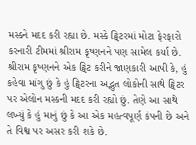મસ્કને મદદ કરી રહ્યા છે. મસ્કે ટ્વિટરમાં મોટા ફેરફારો કરનારી ટીમમાં શ્રીરામ કૃષ્ણનને પણ સામેલ કર્યા છે.
શ્રીરામ કૃષ્ણનને એક ટ્વિટ કરીને જાણકારી આપી કે, હું કહેવા માંગુ છું કે હું ટ્વિટરના અદ્ભુત લોકોની સાથે ટ્વિટર પર એલોન મસ્કની મદદ કરી રહ્યો છું. તેણે આ સાથે લખ્યું કે હું માનું છું કે આ એક મહત્વપૂર્ણ કંપની છે અને તે વિશ્વ પર અસર કરી શકે છે.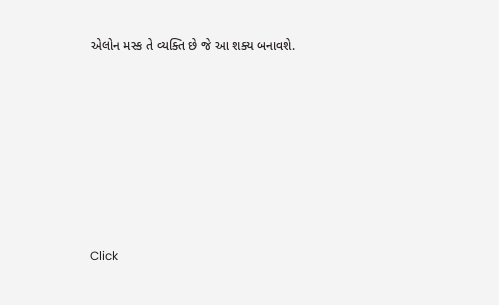એલોન મસ્ક તે વ્યક્તિ છે જે આ શક્ય બનાવશે.












Click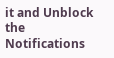it and Unblock the Notifications